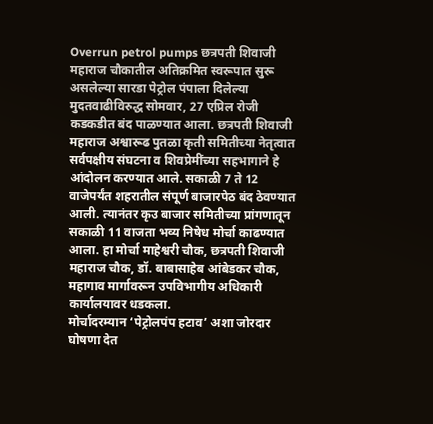Overrun petrol pumps छत्रपती शिवाजी महाराज चौकातील अतिक्रमित स्वरूपात सुरू असलेल्या सारडा पेट्रोल पंपाला दिलेल्या मुदतवाढीविरुद्ध सोमवार, 27 एप्रिल रोजी कडकडीत बंद पाळण्यात आला. छत्रपती शिवाजी महाराज अश्वारूढ पुतळा कृती समितीच्या नेतृत्वात सर्वपक्षीय संघटना व शिवप्रेमींच्या सहभागाने हे आंदोलन करण्यात आले. सकाळी 7 ते 12 वाजेपर्यंत शहरातील संपूर्ण बाजारपेठ बंद ठेवण्यात आली. त्यानंतर कृउ बाजार समितीच्या प्रांगणातून सकाळी 11 वाजता भव्य निषेध मोर्चा काढण्यात आला. हा मोर्चा माहेश्वरी चौक, छत्रपती शिवाजी महाराज चौक, डॉ. बाबासाहेब आंबेडकर चौक, महागाव मार्गावरून उपविभागीय अधिकारी कार्यालयावर धडकला.
मोर्चादरम्यान ‘पेट्रोलपंप हटाव’ अशा जोरदार घोषणा देत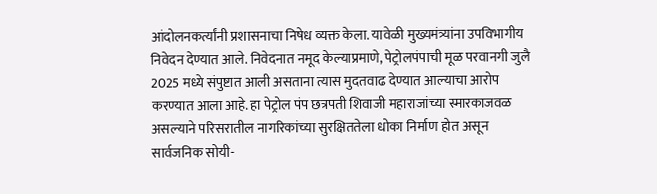आंदोलनकर्त्यांनी प्रशासनाचा निषेध व्यक्त केला. यावेळी मुख्यमंत्र्यांना उपविभागीय निवेदन देण्यात आले. निवेदनात नमूद केल्याप्रमाणे, पेट्रोलपंपाची मूळ परवानगी जुलै 2025 मध्ये संपुष्टात आली असताना त्यास मुदतवाढ देण्यात आल्याचा आरोप करण्यात आला आहे. हा पेट्रोल पंप छत्रपती शिवाजी महाराजांच्या स्मारकाजवळ असल्याने परिसरातील नागरिकांच्या सुरक्षिततेला धोका निर्माण होत असून सार्वजनिक सोयी-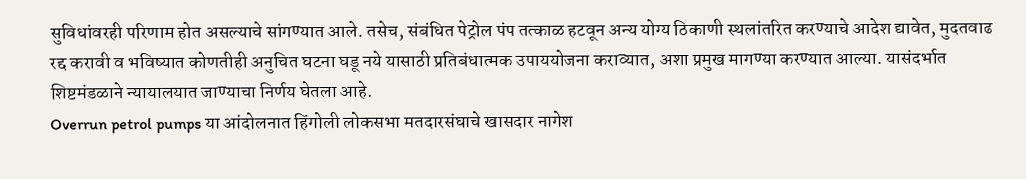सुविधांवरही परिणाम होत असल्याचे सांगण्यात आले. तसेच, संबंधित पेट्रोल पंप तत्काळ हटवून अन्य योग्य ठिकाणी स्थलांतरित करण्याचे आदेश द्यावेत, मुदतवाढ रद्द करावी व भविष्यात कोणतीही अनुचित घटना घडू नये यासाठी प्रतिबंधात्मक उपाययोजना कराव्यात, अशा प्रमुख मागण्या करण्यात आल्या. यासंदर्भात शिष्टमंडळाने न्यायालयात जाण्याचा निर्णय घेतला आहे.
Overrun petrol pumps या आंदोलनात हिंगोली लोकसभा मतदारसंघाचे खासदार नागेश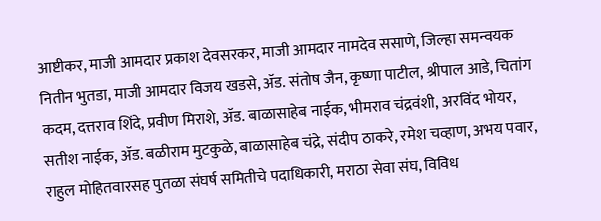आष्टीकर, माजी आमदार प्रकाश देवसरकर, माजी आमदार नामदेव ससाणे, जिल्हा समन्वयक नितीन भुतडा, माजी आमदार विजय खडसे, ॲड. संतोष जैन, कृष्णा पाटील, श्रीपाल आडे, चितांग कदम, दत्तराव शिंदे, प्रवीण मिराशे, ॲड. बाळासाहेब नाईक, भीमराव चंद्रवंशी, अरविंद भोयर, सतीश नाईक, ॲड. बळीराम मुटकुळे, बाळासाहेब चंद्रे, संदीप ठाकरे, रमेश चव्हाण, अभय पवार, राहुल मोहितवारसह पुतळा संघर्ष समितीचे पदाधिकारी, मराठा सेवा संघ, विविध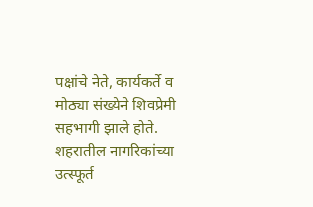पक्षांचे नेते, कार्यकर्ते व मोठ्या संख्येने शिवप्रेमी सहभागी झाले होते. शहरातील नागरिकांच्या उत्स्फूर्त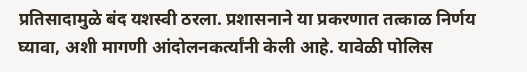प्रतिसादामुळे बंद यशस्वी ठरला. प्रशासनाने या प्रकरणात तत्काळ निर्णय घ्यावा, अशी मागणी आंदोलनकर्त्यांनी केली आहे. यावेळी पोलिस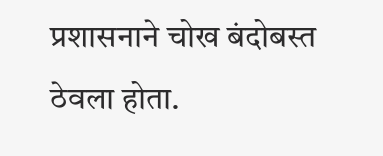प्रशासनाने चोख बंदोबस्त ठेवला होता.